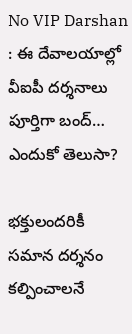No VIP Darshan : ఈ దేవాలయాల్లో వీఐపీ దర్శనాలు పూర్తిగా బంద్‌… ఎందుకో తెలుసా?

భక్తులందరికీ సమాన దర్శనం కల్పించాలనే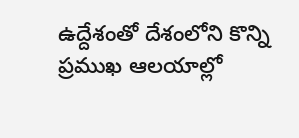ఉద్దేశంతో దేశంలోని కొన్ని ప్రముఖ ఆలయాల్లో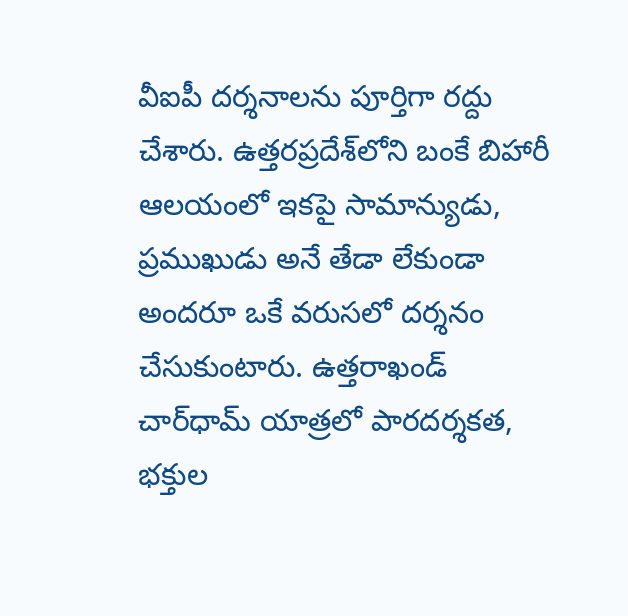వీఐపీ దర్శనాలను పూర్తిగా రద్దు చేశారు. ఉత్తరప్రదేశ్‌లోని బంకే బిహారీ ఆలయంలో ఇకపై సామాన్యుడు, ప్రముఖుడు అనే తేడా లేకుండా అందరూ ఒకే వరుసలో దర్శనం చేసుకుంటారు. ఉత్తరాఖండ్ చార్‌ధామ్ యాత్రలో పారదర్శకత, భక్తుల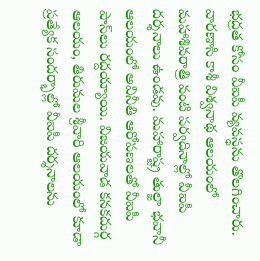భద్రత కోసం వీఐపీ వ్యవస్థను తొలగించారు. వారణాసి కాశీ విశ్వనాథ ఆలయంలో మహాశివరాత్రి వంటి పర్వదినాల్లో వీఐపీ దర్శనాలు ఉండవు. మహారాష్ట్ర తుల్జా భవానీ ఆలయంలో అవినీతి ఆరోపణలతో వీఐపీ పాస్‌లు రద్దయ్యాయి. విజయవాడ కనకదుర్గ ఆలయం, తిరుమల శ్రీవారి ఆలయంలో కూడా ప్రత్యేక సందర్భాల్లో వీఐపీ దర్శనాలను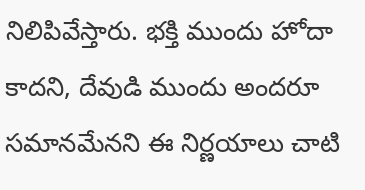నిలిపివేస్తారు. భక్తి ముందు హోదా కాదని, దేవుడి ముందు అందరూ సమానమేనని ఈ నిర్ణయాలు చాటి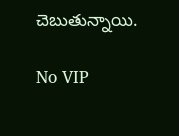చెబుతున్నాయి.

No VIP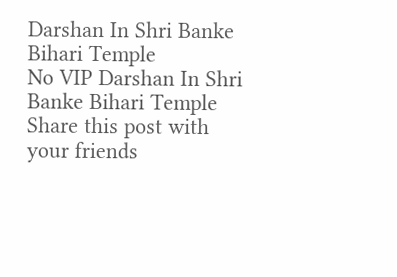Darshan In Shri Banke Bihari Temple
No VIP Darshan In Shri Banke Bihari Temple
Share this post with your friends